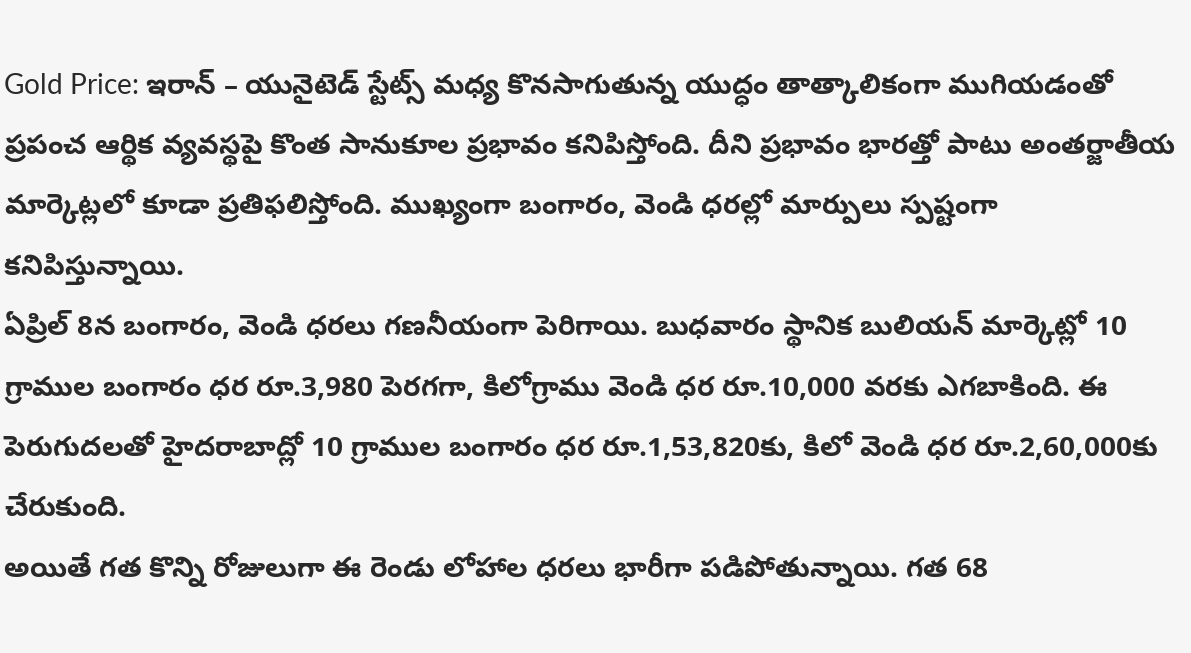Gold Price: ఇరాన్ – యునైటెడ్ స్టేట్స్ మధ్య కొనసాగుతున్న యుద్ధం తాత్కాలికంగా ముగియడంతో ప్రపంచ ఆర్థిక వ్యవస్థపై కొంత సానుకూల ప్రభావం కనిపిస్తోంది. దీని ప్రభావం భారత్తో పాటు అంతర్జాతీయ మార్కెట్లలో కూడా ప్రతిఫలిస్తోంది. ముఖ్యంగా బంగారం, వెండి ధరల్లో మార్పులు స్పష్టంగా కనిపిస్తున్నాయి.
ఏప్రిల్ 8న బంగారం, వెండి ధరలు గణనీయంగా పెరిగాయి. బుధవారం స్థానిక బులియన్ మార్కెట్లో 10 గ్రాముల బంగారం ధర రూ.3,980 పెరగగా, కిలోగ్రాము వెండి ధర రూ.10,000 వరకు ఎగబాకింది. ఈ పెరుగుదలతో హైదరాబాద్లో 10 గ్రాముల బంగారం ధర రూ.1,53,820కు, కిలో వెండి ధర రూ.2,60,000కు చేరుకుంది.
అయితే గత కొన్ని రోజులుగా ఈ రెండు లోహాల ధరలు భారీగా పడిపోతున్నాయి. గత 68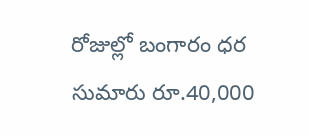రోజుల్లో బంగారం ధర సుమారు రూ.40,000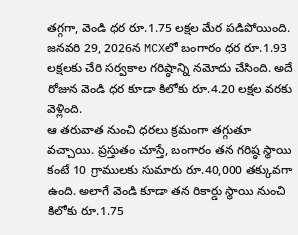తగ్గగా, వెండి ధర రూ.1.75 లక్షల మేర పడిపోయింది. జనవరి 29, 2026న MCXలో బంగారం ధర రూ.1.93 లక్షలకు చేరి సర్వకాల గరిష్ఠాన్ని నమోదు చేసింది. అదే రోజున వెండి ధర కూడా కిలోకు రూ.4.20 లక్షల వరకు వెళ్లింది.
ఆ తరువాత నుంచి ధరలు క్రమంగా తగ్గుతూ వచ్చాయి. ప్రస్తుతం చూస్తే, బంగారం తన గరిష్ఠ స్థాయి కంటే 10 గ్రాములకు సుమారు రూ.40,000 తక్కువగా ఉంది. అలాగే వెండి కూడా తన రికార్డు స్థాయి నుంచి కిలోకు రూ.1.75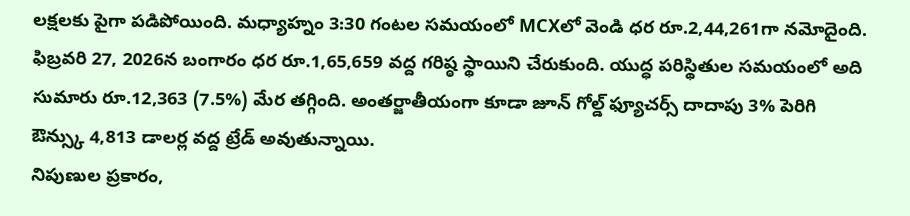లక్షలకు పైగా పడిపోయింది. మధ్యాహ్నం 3:30 గంటల సమయంలో MCXలో వెండి ధర రూ.2,44,261గా నమోదైంది.
ఫిబ్రవరి 27, 2026న బంగారం ధర రూ.1,65,659 వద్ద గరిష్ఠ స్థాయిని చేరుకుంది. యుద్ధ పరిస్థితుల సమయంలో అది సుమారు రూ.12,363 (7.5%) మేర తగ్గింది. అంతర్జాతీయంగా కూడా జూన్ గోల్డ్ ఫ్యూచర్స్ దాదాపు 3% పెరిగి ఔన్స్కు 4,813 డాలర్ల వద్ద ట్రేడ్ అవుతున్నాయి.
నిపుణుల ప్రకారం,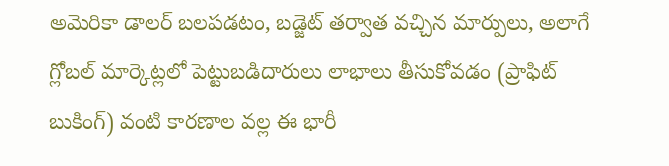అమెరికా డాలర్ బలపడటం, బడ్జెట్ తర్వాత వచ్చిన మార్పులు, అలాగే గ్లోబల్ మార్కెట్లలో పెట్టుబడిదారులు లాభాలు తీసుకోవడం (ప్రాఫిట్ బుకింగ్) వంటి కారణాల వల్ల ఈ భారీ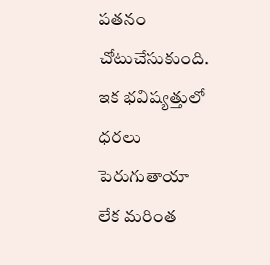పతనం చోటుచేసుకుంది.
ఇక భవిష్యత్తులో ధరలు పెరుగుతాయా లేక మరింత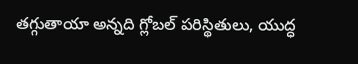తగ్గుతాయా అన్నది గ్లోబల్ పరిస్థితులు, యుద్ధ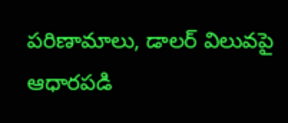పరిణామాలు, డాలర్ విలువపై ఆధారపడి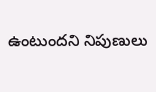ఉంటుందని నిపుణులు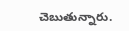చెబుతున్నారు.